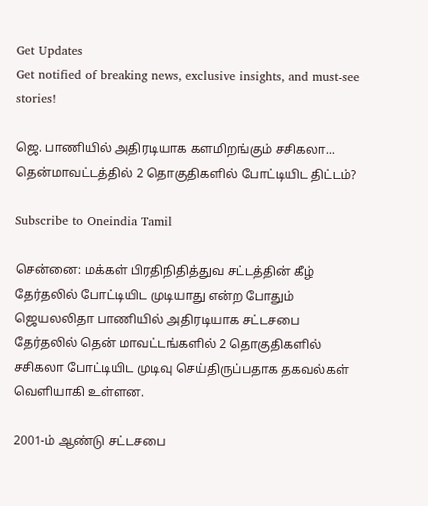Get Updates
Get notified of breaking news, exclusive insights, and must-see stories!

ஜெ. பாணியில் அதிரடியாக களமிறங்கும் சசிகலா... தென்மாவட்டத்தில் 2 தொகுதிகளில் போட்டியிட திட்டம்?

Subscribe to Oneindia Tamil

சென்னை: மக்கள் பிரதிநிதித்துவ சட்டத்தின் கீழ் தேர்தலில் போட்டியிட முடியாது என்ற போதும் ஜெயலலிதா பாணியில் அதிரடியாக சட்டசபை தேர்தலில் தென் மாவட்டங்களில் 2 தொகுதிகளில் சசிகலா போட்டியிட முடிவு செய்திருப்பதாக தகவல்கள் வெளியாகி உள்ளன.

2001-ம் ஆண்டு சட்டசபை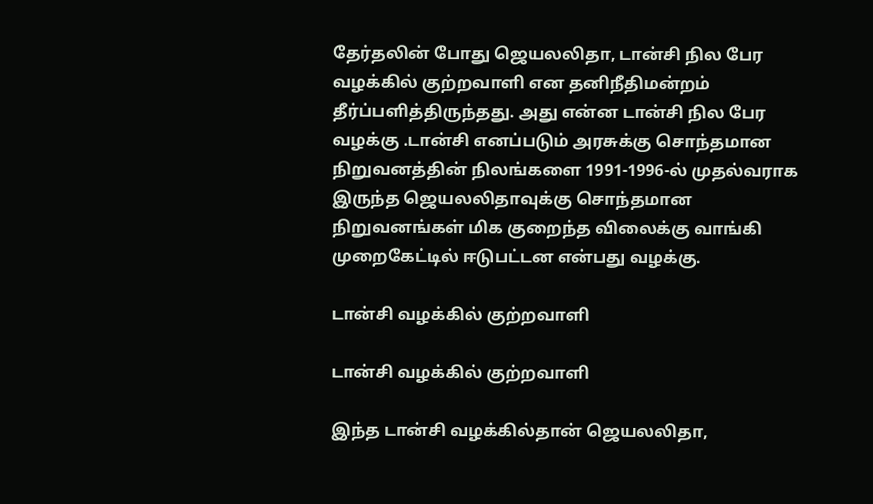தேர்தலின் போது ஜெயலலிதா, டான்சி நில பேர வழக்கில் குற்றவாளி என தனிநீதிமன்றம் தீர்ப்பளித்திருந்தது. அது என்ன டான்சி நில பேர வழக்கு .டான்சி எனப்படும் அரசுக்கு சொந்தமான நிறுவனத்தின் நிலங்களை 1991-1996-ல் முதல்வராக இருந்த ஜெயலலிதாவுக்கு சொந்தமான நிறுவனங்கள் மிக குறைந்த விலைக்கு வாங்கி முறைகேட்டில் ஈடுபட்டன என்பது வழக்கு.

டான்சி வழக்கில் குற்றவாளி

டான்சி வழக்கில் குற்றவாளி

இந்த டான்சி வழக்கில்தான் ஜெயலலிதா,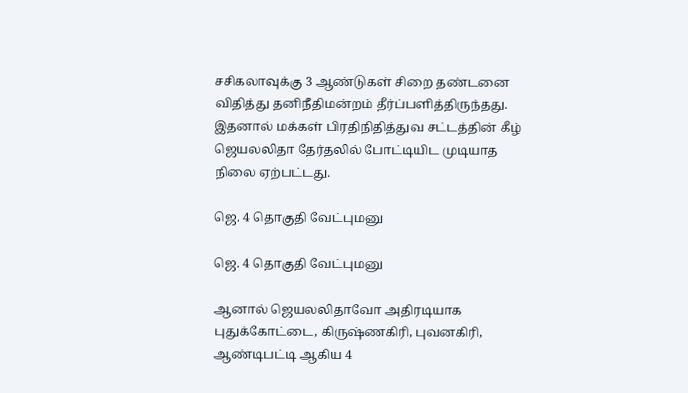சசிகலாவுக்கு 3 ஆண்டுகள் சிறை தண்டனை விதித்து தனிநீதிமன்றம் தீர்ப்பளித்திருந்தது. இதனால் மக்கள் பிரதிநிதித்துவ சட்டத்தின் கீழ் ஜெயலலிதா தேர்தலில் போட்டியிட முடியாத நிலை ஏற்பட்டது.

ஜெ. 4 தொகுதி வேட்புமனு

ஜெ. 4 தொகுதி வேட்புமனு

ஆனால் ஜெயலலிதாவோ அதிரடியாக புதுக்கோட்டை, கிருஷ்ணகிரி, புவனகிரி, ஆண்டிபட்டி ஆகிய 4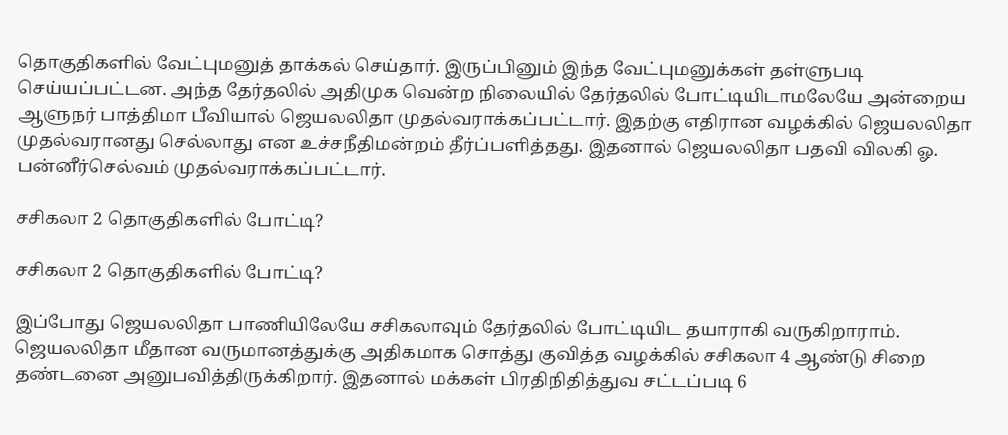தொகுதிகளில் வேட்புமனுத் தாக்கல் செய்தார். இருப்பினும் இந்த வேட்புமனுக்கள் தள்ளுபடி செய்யப்பட்டன. அந்த தேர்தலில் அதிமுக வென்ற நிலையில் தேர்தலில் போட்டியிடாமலேயே அன்றைய ஆளுநர் பாத்திமா பீவியால் ஜெயலலிதா முதல்வராக்கப்பட்டார். இதற்கு எதிரான வழக்கில் ஜெயலலிதா முதல்வரானது செல்லாது என உச்சநீதிமன்றம் தீர்ப்பளித்தது. இதனால் ஜெயலலிதா பதவி விலகி ஓ. பன்னீர்செல்வம் முதல்வராக்கப்பட்டார்.

சசிகலா 2 தொகுதிகளில் போட்டி?

சசிகலா 2 தொகுதிகளில் போட்டி?

இப்போது ஜெயலலிதா பாணியிலேயே சசிகலாவும் தேர்தலில் போட்டியிட தயாராகி வருகிறாராம். ஜெயலலிதா மீதான வருமானத்துக்கு அதிகமாக சொத்து குவித்த வழக்கில் சசிகலா 4 ஆண்டு சிறை தண்டனை அனுபவித்திருக்கிறார். இதனால் மக்கள் பிரதிநிதித்துவ சட்டப்படி 6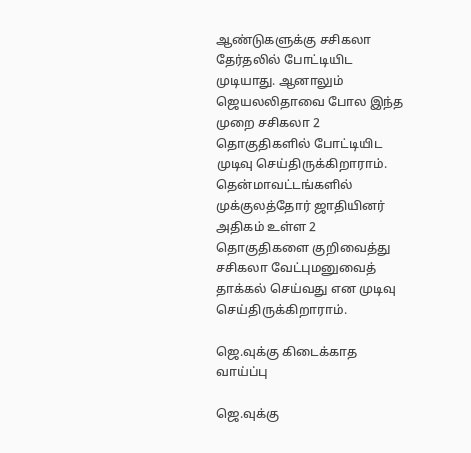ஆண்டுகளுக்கு சசிகலா தேர்தலில் போட்டியிட முடியாது. ஆனாலும் ஜெயலலிதாவை போல இந்த முறை சசிகலா 2 தொகுதிகளில் போட்டியிட முடிவு செய்திருக்கிறாராம். தென்மாவட்டங்களில் முக்குலத்தோர் ஜாதியினர் அதிகம் உள்ள 2 தொகுதிகளை குறிவைத்து சசிகலா வேட்புமனுவைத் தாக்கல் செய்வது என முடிவு செய்திருக்கிறாராம்.

ஜெ.வுக்கு கிடைக்காத வாய்ப்பு

ஜெ.வுக்கு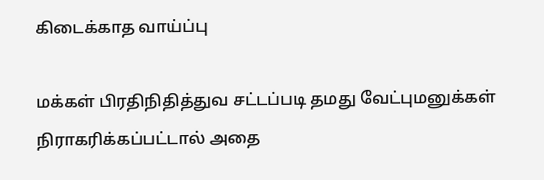கிடைக்காத வாய்ப்பு

மக்கள் பிரதிநிதித்துவ சட்டப்படி தமது வேட்புமனுக்கள் நிராகரிக்கப்பட்டால் அதை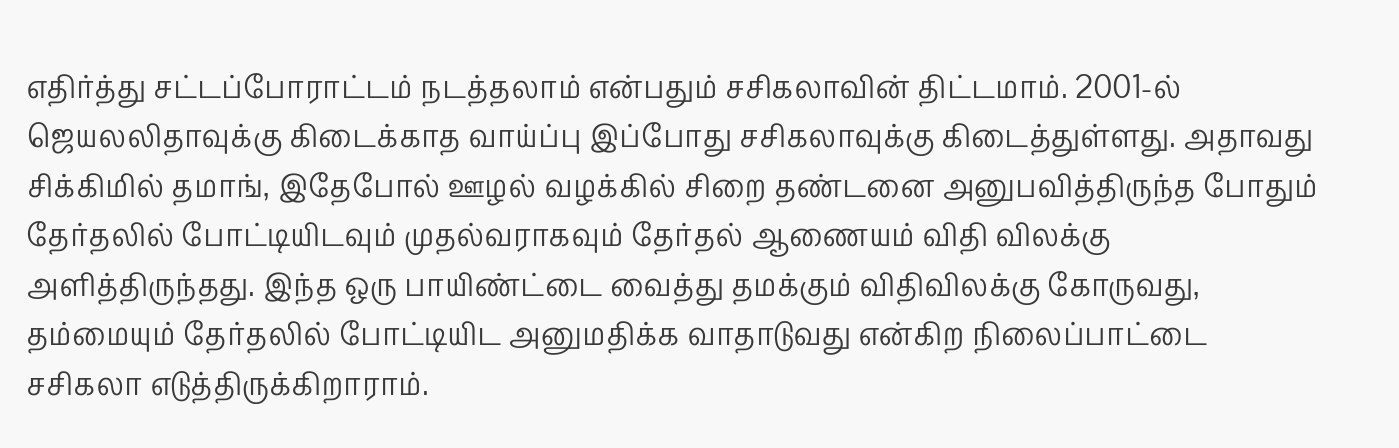எதிர்த்து சட்டப்போராட்டம் நடத்தலாம் என்பதும் சசிகலாவின் திட்டமாம். 2001-ல் ஜெயலலிதாவுக்கு கிடைக்காத வாய்ப்பு இப்போது சசிகலாவுக்கு கிடைத்துள்ளது. அதாவது சிக்கிமில் தமாங், இதேபோல் ஊழல் வழக்கில் சிறை தண்டனை அனுபவித்திருந்த போதும் தேர்தலில் போட்டியிடவும் முதல்வராகவும் தேர்தல் ஆணையம் விதி விலக்கு அளித்திருந்தது. இந்த ஒரு பாயிண்ட்டை வைத்து தமக்கும் விதிவிலக்கு கோருவது, தம்மையும் தேர்தலில் போட்டியிட அனுமதிக்க வாதாடுவது என்கிற நிலைப்பாட்டை சசிகலா எடுத்திருக்கிறாராம்.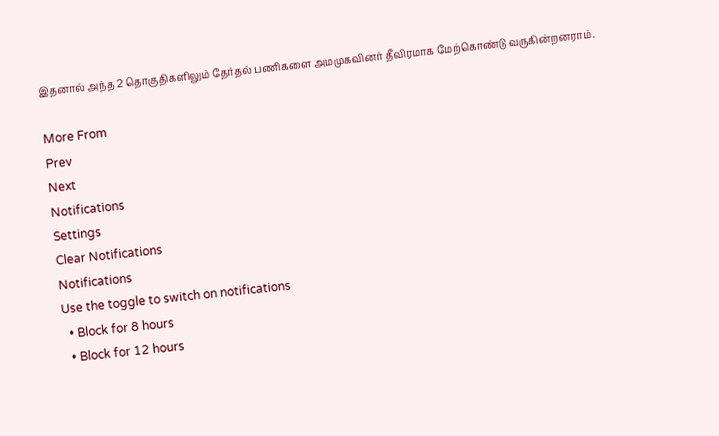இதனால் அந்த 2 தொகுதிகளிலும் தேர்தல் பணிகளை அமமுகவினர் தீவிரமாக மேற்கொண்டு வருகின்றனராம்.

More From
Prev
Next
Notifications
Settings
Clear Notifications
Notifications
Use the toggle to switch on notifications
  • Block for 8 hours
  • Block for 12 hours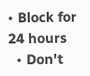• Block for 24 hours
  • Don't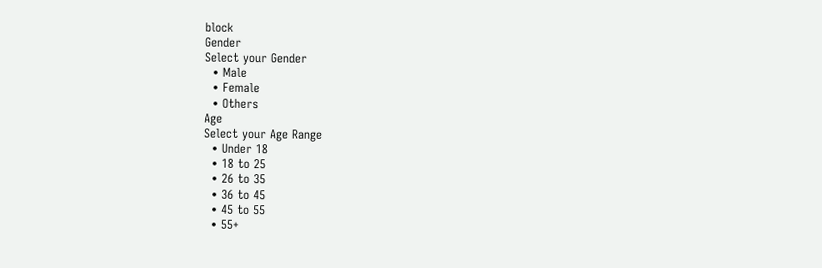block
Gender
Select your Gender
  • Male
  • Female
  • Others
Age
Select your Age Range
  • Under 18
  • 18 to 25
  • 26 to 35
  • 36 to 45
  • 45 to 55
  • 55+